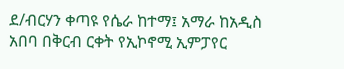ደ/ብርሃን ቀጣዩ የሴራ ከተማ፤ አማራ ከአዲስ አበባ በቅርብ ርቀት የኢኮኖሚ ኢምፓየር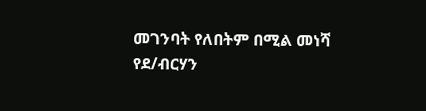መገንባት የለበትም በሚል መነሻ የደ/ብርሃን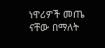ነዋሪዎች መጤ ናቸው በማለት